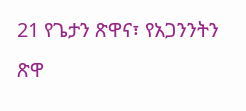21 የጌታን ጽዋና፣ የአጋንንትን ጽዋ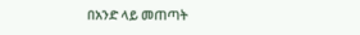በአንድ ላይ መጠጣት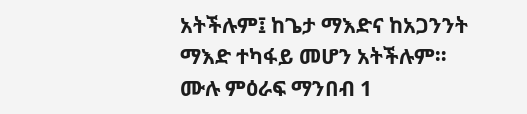አትችሉም፤ ከጌታ ማእድና ከአጋንንት ማእድ ተካፋይ መሆን አትችሉም።
ሙሉ ምዕራፍ ማንበብ 1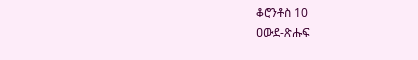ቆሮንቶስ 10
ዐውደ-ጽሑፍ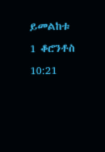ይመልከቱ 1 ቆሮንቶስ 10:21